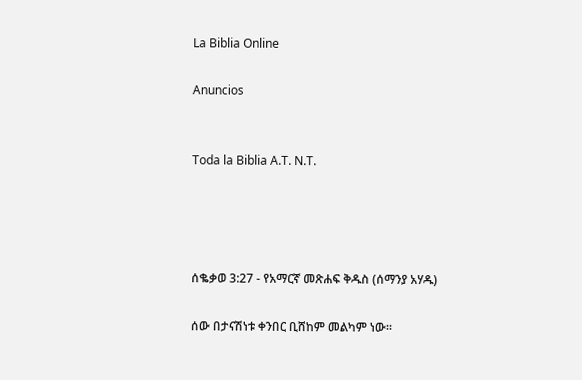La Biblia Online

Anuncios


Toda la Biblia A.T. N.T.




ሰቈቃወ 3:27 - የአማርኛ መጽሐፍ ቅዱስ (ሰማንያ አሃዱ)

ሰው በታናሽነቱ ቀንበር ቢሸከም መልካም ነው።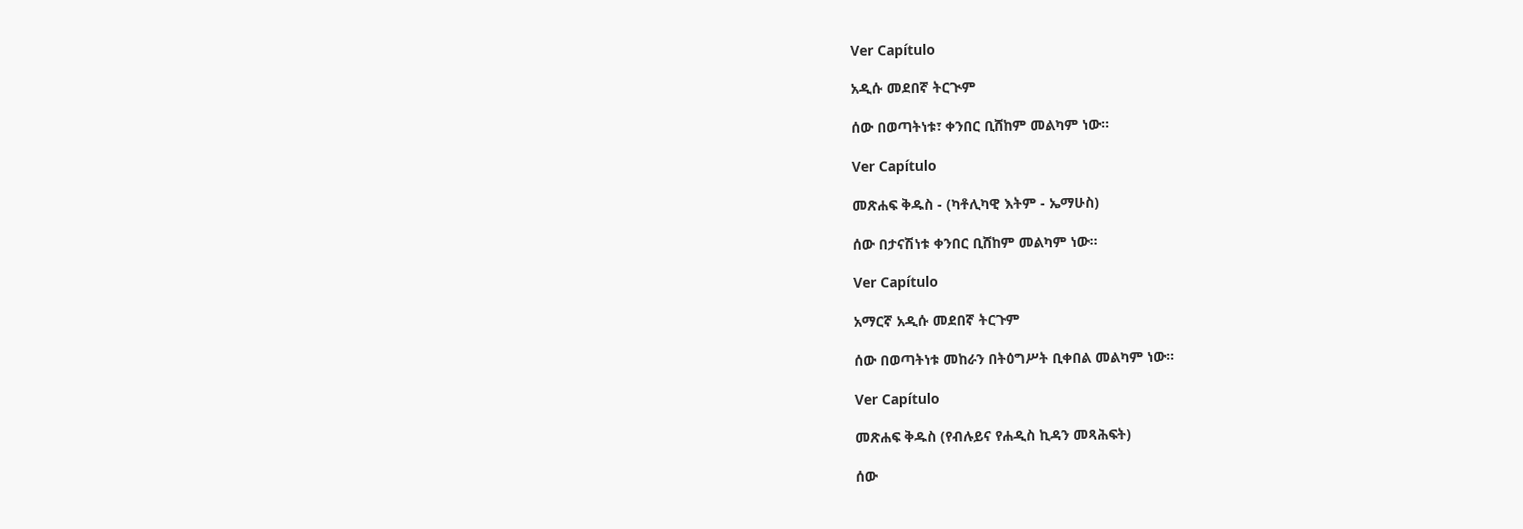Ver Capítulo

አዲሱ መደበኛ ትርጒም

ሰው በወጣትነቱ፣ ቀንበር ቢሸከም መልካም ነው።

Ver Capítulo

መጽሐፍ ቅዱስ - (ካቶሊካዊ እትም - ኤማሁስ)

ሰው በታናሽነቱ ቀንበር ቢሸከም መልካም ነው።

Ver Capítulo

አማርኛ አዲሱ መደበኛ ትርጉም

ሰው በወጣትነቱ መከራን በትዕግሥት ቢቀበል መልካም ነው።

Ver Capítulo

መጽሐፍ ቅዱስ (የብሉይና የሐዲስ ኪዳን መጻሕፍት)

ሰው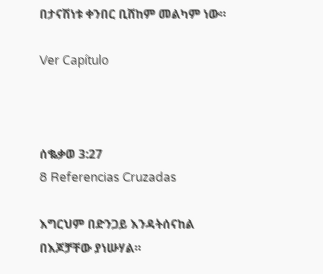በታናሽነቱ ቀንበር ቢሸከም መልካም ነው።

Ver Capítulo



ሰቈቃወ 3:27
8 Referencias Cruzadas

እግርህም በድንጋይ እንዳትሰናከል በእጆቻቸው ያነሡሃል።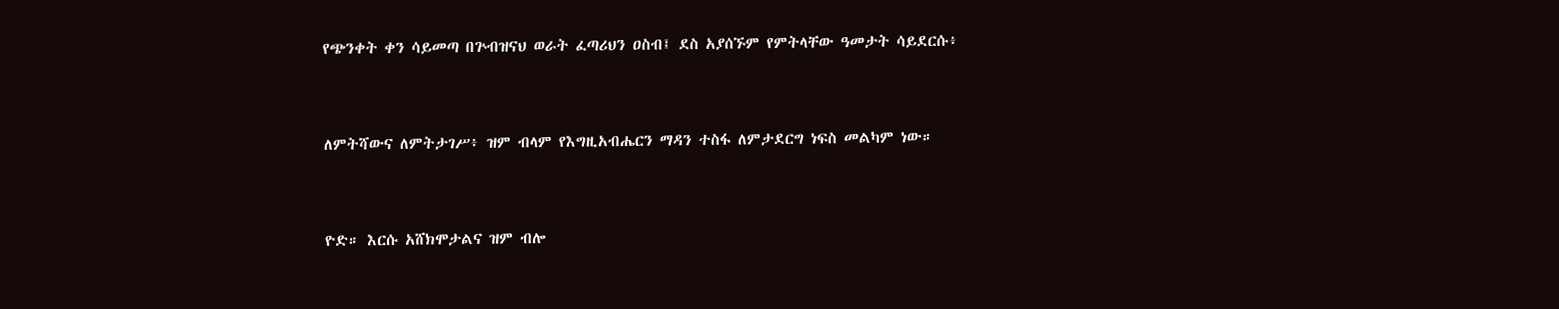የጭንቀት ቀን ሳይመጣ በጕብዝናህ ወራት ፈጣሪህን ዐስብ፤ ደስ አያሰኙም የምትላቸው ዓመታት ሳይደርሱ፥


ለምትሻውና ለምትታገሥ፥ ዝም ብላም የእግዚአብሔርን ማዳን ተስፋ ለምታደርግ ነፍስ መልካም ነው።


ዮድ። እርሱ አሸክሞታልና ዝም ብሎ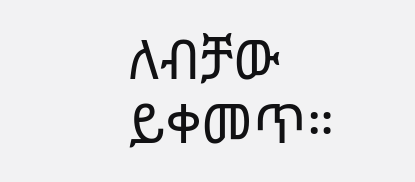ለብቻው ይቀመጥ።